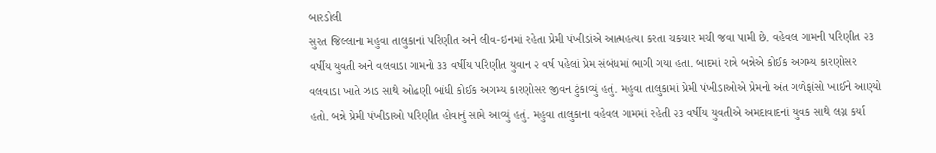બારડોલી
સુરત જિલ્લાના મહુવા તાલુકાનાં પરિણીત અને લીવ-ઇનમાં રહેતા પ્રેમી પંખીડાંએ આત્મહત્યા કરતા ચકચાર મચી જવા પામી છે. વહેવલ ગામની પરિણીત ૨૩ વર્ષીય યુવતી અને વલવાડા ગામનો ૩૩ વર્ષીય પરિણીત યુવાન ૨ વર્ષ પહેલાં પ્રેમ સંબંધમાં ભાગી ગયા હતા. બાદમાં રાત્રે બન્નેએ કોઈક અગમ્ય કારણોસર વલવાડા ખાતે ઝાડ સાથે ઓઢણી બાંધી કોઈક અગમ્ય કારણોસર જીવન ટુંકાવ્યું હતું. મહુવા તાલુકામાં પ્રેમી પંખીડાઓએ પ્રેમનો અંત ગળેફાંસો ખાઈને આણ્યો હતો. બન્ને પ્રેમી પંખીડાઓ પરિણીત હોવાનું સામે આવ્યું હતું. મહુવા તાલુકાના વહેવલ ગામમાં રહેતી ૨૩ વર્ષીય યુવતીએ અમદાવાદનાં યુવક સાથે લગ્ન કર્યા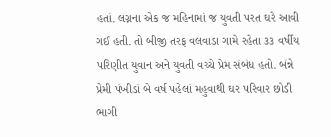હતાં. લગ્નના એક જ મહિનામાં જ યુવતી પરત ઘરે આવી ગઈ હતી. તો બીજી તરફ વલવાડા ગામે રહેતા ૩૩ વર્ષીય પરિણીત યુવાન અને યુવતી વચ્ચે પ્રેમ સંબંધ હતો. બંન્ને પ્રેમી પંખીડાં બે વર્ષ પહેલાં મહુવાથી ઘર પરિવાર છોડી ભાગી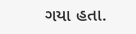ગયા હતા.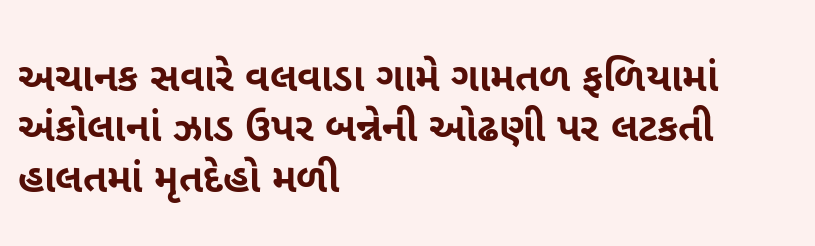અચાનક સવારે વલવાડા ગામે ગામતળ ફળિયામાં અંકોલાનાં ઝાડ ઉપર બન્નેની ઓઢણી પર લટકતી હાલતમાં મૃતદેહો મળી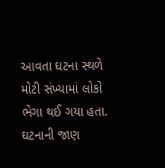આવતા ઘટના સ્થળે મોટી સંખ્યામાં લોકો ભેગા થઈ ગયા હતા. ઘટનાની જાણ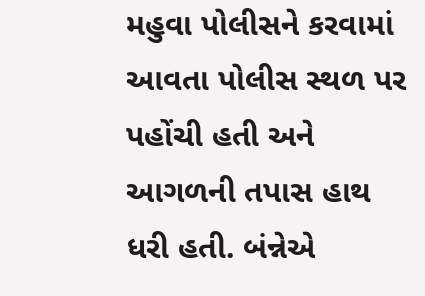મહુવા પોલીસને કરવામાં આવતા પોલીસ સ્થળ પર પહોંચી હતી અને આગળની તપાસ હાથ ધરી હતી. બંન્નેએ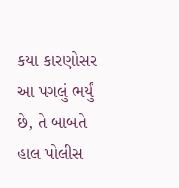કયા કારણોસર આ પગલું ભર્યું છે, તે બાબતે હાલ પોલીસ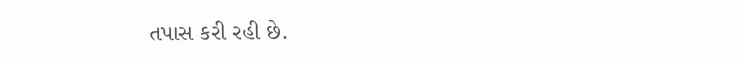તપાસ કરી રહી છે.